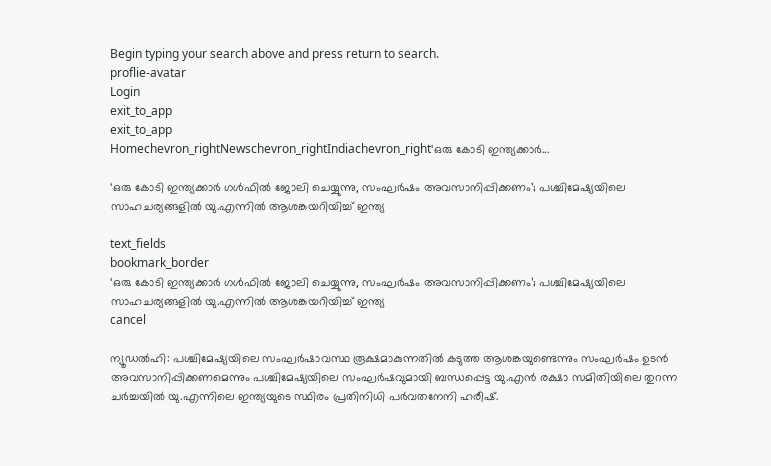Begin typing your search above and press return to search.
proflie-avatar
Login
exit_to_app
exit_to_app
Homechevron_rightNewschevron_rightIndiachevron_right‘ഒരു കോടി ഇന്ത്യക്കാർ...

‘ഒരു കോടി ഇന്ത്യക്കാർ ഗൾഫിൽ ജോലി ചെയ്യുന്നു, സംഘർഷം അവസാനിപ്പിക്കണം’; പശ്ചിമേഷ്യയിലെ സാഹചര്യങ്ങളിൽ യു.എന്നിൽ ആശങ്കയറിയിച്ച് ഇന്ത്യ

text_fields
bookmark_border
‘ഒരു കോടി ഇന്ത്യക്കാർ ഗൾഫിൽ ജോലി ചെയ്യുന്നു, സംഘർഷം അവസാനിപ്പിക്കണം’; പശ്ചിമേഷ്യയിലെ സാഹചര്യങ്ങളിൽ യു.എന്നിൽ ആശങ്കയറിയിച്ച് ഇന്ത്യ
cancel

ന്യൂഡൽഹി: പശ്ചിമേഷ്യയിലെ സംഘർഷാവസ്ഥ രൂക്ഷമാകുന്നതിൽ കടുത്ത ആശങ്കയുണ്ടെന്നും സംഘർഷം ഉടൻ അവസാനിപ്പിക്കണമെന്നും പശ്ചിമേഷ്യയിലെ സംഘർഷവുമായി ബന്ധപ്പെട്ട യു.എൻ രക്ഷാ സമിതിയിലെ തുറന്ന ചർച്ചയിൽ യു.എന്നിലെ ഇന്ത്യയുടെ സ്ഥിരം പ്രതിനിധി പർവതനേനി ഹരീഷ്.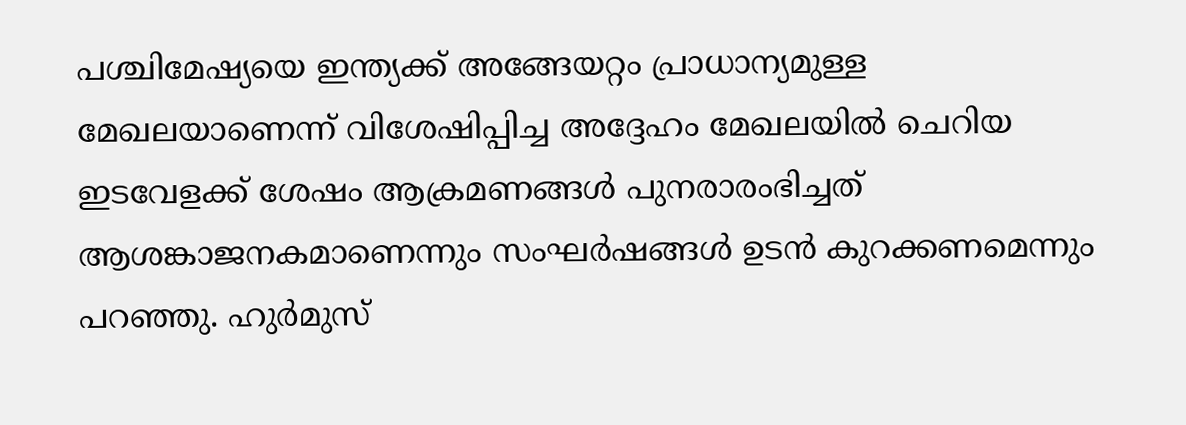പശ്ചിമേഷ്യയെ ഇന്ത്യക്ക് അങ്ങേയറ്റം പ്രാധാന്യമുള്ള മേഖലയാണെന്ന് വിശേഷിപ്പിച്ച അദ്ദേഹം മേഖലയിൽ ചെറിയ ഇടവേളക്ക് ശേഷം ആക്രമണങ്ങൾ പുനരാരംഭിച്ചത് ആശങ്കാജനകമാണെന്നും സംഘർഷങ്ങൾ ഉടൻ കുറക്കണമെന്നും പറഞ്ഞു. ഹുർമുസ്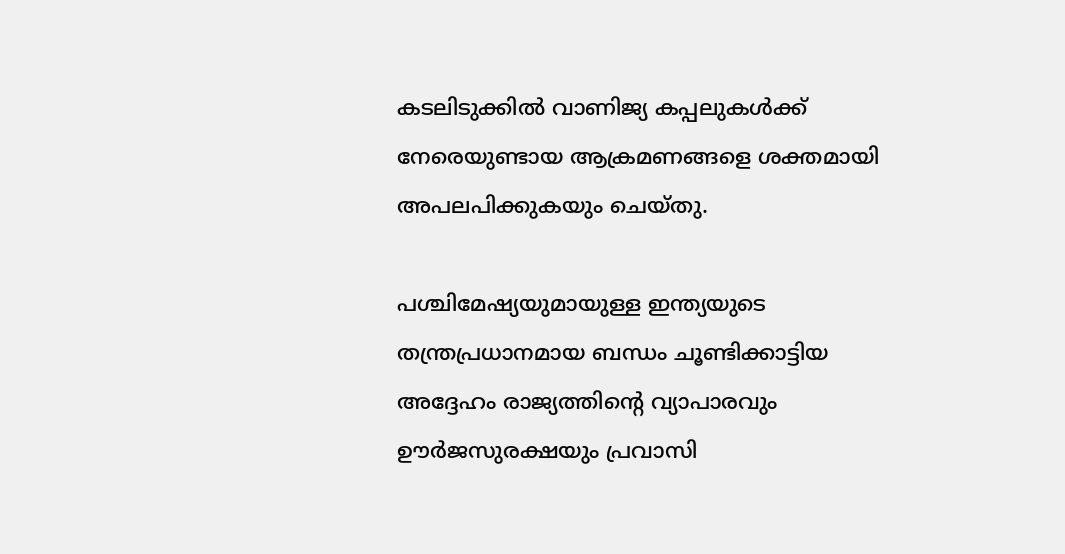കടലിടുക്കിൽ വാണിജ്യ കപ്പലുകൾക്ക് നേരെയുണ്ടായ ആക്രമണങ്ങളെ ശക്തമായി അപലപിക്കുകയും ചെയ്തു.

പശ്ചിമേഷ്യയുമായുള്ള ഇന്ത്യയുടെ തന്ത്രപ്രധാനമായ ബന്ധം ചൂണ്ടിക്കാട്ടിയ അദ്ദേഹം രാജ്യത്തിന്റെ വ്യാപാരവും ഊർജസുരക്ഷയും പ്രവാസി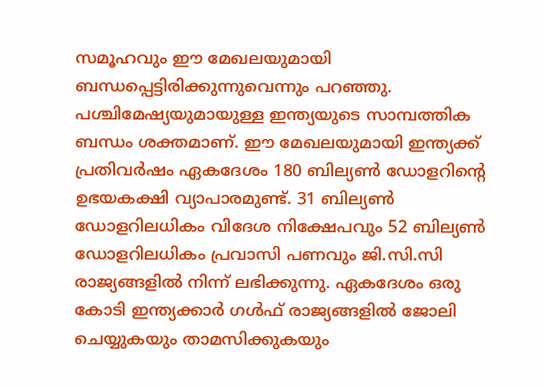സമൂഹവും ഈ മേഖലയുമായി ബന്ധപ്പെട്ടിരിക്കുന്നുവെന്നും പറഞ്ഞു. പശ്ചിമേഷ്യയുമായുള്ള ഇന്ത്യയുടെ സാമ്പത്തിക ബന്ധം ശക്തമാണ്. ഈ മേഖലയുമായി ഇന്ത്യക്ക് പ്രതിവർഷം ഏകദേശം 180 ബില്യൺ ഡോളറിന്റെ ഉഭയകക്ഷി വ്യാപാരമുണ്ട്. 31 ബില്യൺ ഡോളറിലധികം വിദേശ നിക്ഷേപവും 52 ബില്യൺ ഡോളറിലധികം പ്രവാസി പണവും ജി.സി.സി രാജ്യങ്ങളിൽ നിന്ന് ലഭിക്കുന്നു. ഏകദേശം ഒരു കോടി ഇന്ത്യക്കാർ ഗൾഫ് രാജ്യങ്ങളിൽ ജോലി ചെയ്യുകയും താമസിക്കുകയും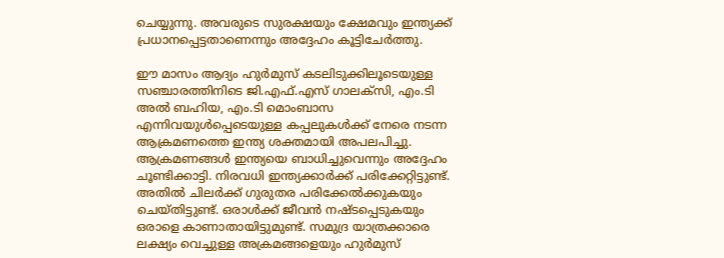ചെയ്യുന്നു. അവരുടെ സുരക്ഷയും ക്ഷേമവും ഇന്ത്യക്ക് പ്രധാനപ്പെട്ടതാണെന്നും അദ്ദേഹം കൂട്ടിചേർത്തു.

ഈ മാസം ആദ്യം ഹുർമുസ് കടലിടുക്കിലൂടെയുള്ള സഞ്ചാരത്തിനിടെ ജി.എഫ്.എസ് ഗാലക്സി, എം.ടി അൽ ബഹിയ, എം.ടി മൊംബാസ എന്നിവയുൾപ്പെടെയുള്ള കപ്പലുകൾക്ക് നേരെ നടന്ന ആക്രമണത്തെ ഇന്ത്യ ശക്തമായി അപലപിച്ചു. ആക്രമണങ്ങൾ ഇന്ത്യയെ ബാധിച്ചുവെന്നും അദ്ദേഹം ചൂണ്ടിക്കാട്ടി. നിരവധി ഇന്ത്യക്കാർക്ക് പരിക്കേറ്റിട്ടുണ്ട്. അതിൽ ചിലർക്ക് ഗുരുതര പരിക്കേൽക്കുകയും ചെയ്തിട്ടുണ്ട്. ഒരാൾക്ക് ജീവൻ നഷ്ടപ്പെടുക‍യും ഒരാളെ കാണാതായിട്ടുമുണ്ട്. സമുദ്ര യാത്രക്കാരെ ലക്ഷ്യം വെച്ചുള്ള അക്രമങ്ങളെയും ഹുർമുസ്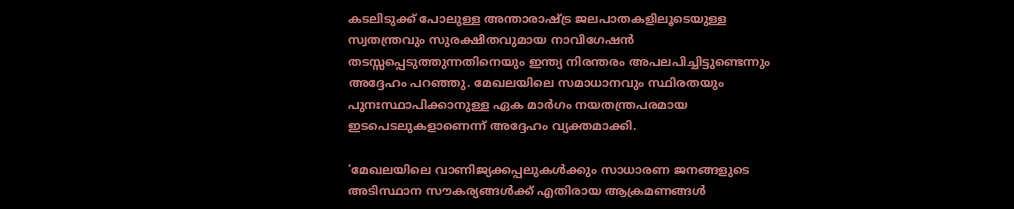കടലിടുക്ക് പോലുള്ള അന്താരാഷ്ട്ര ജലപാതകളിലൂടെയുള്ള സ്വതന്ത്രവും സുരക്ഷിതവുമായ നാവിഗേഷൻ തടസ്സപ്പെടുത്തുന്നതിനെയും ഇന്ത്യ നിരന്തരം അപലപിച്ചിട്ടുണ്ടെന്നും അദ്ദേഹം പറഞ്ഞു. മേഖലയിലെ സമാധാനവും സ്ഥിരതയും പുനഃസ്ഥാപിക്കാനുള്ള ഏക മാർഗം നയതന്ത്രപരമായ ഇടപെടലുകളാണെന്ന് അദ്ദേഹം വ്യക്തമാക്കി.

‘മേഖലയിലെ വാണിജ്യക്കപ്പലുകൾക്കും സാധാരണ ജനങ്ങളുടെ അടിസ്ഥാന സൗകര്യങ്ങൾക്ക് എതിരായ ആക്രമണങ്ങൾ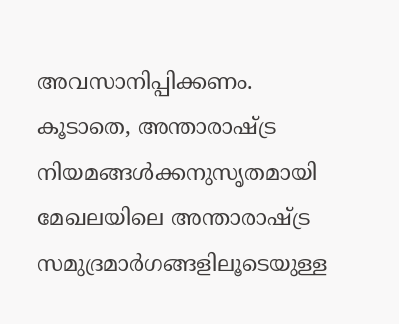അവസാനിപ്പിക്കണം. കൂടാതെ, അന്താരാഷ്ട്ര നിയമങ്ങൾക്കനുസൃതമായി മേഖലയിലെ അന്താരാഷ്ട്ര സമുദ്രമാർഗങ്ങളിലൂടെയുള്ള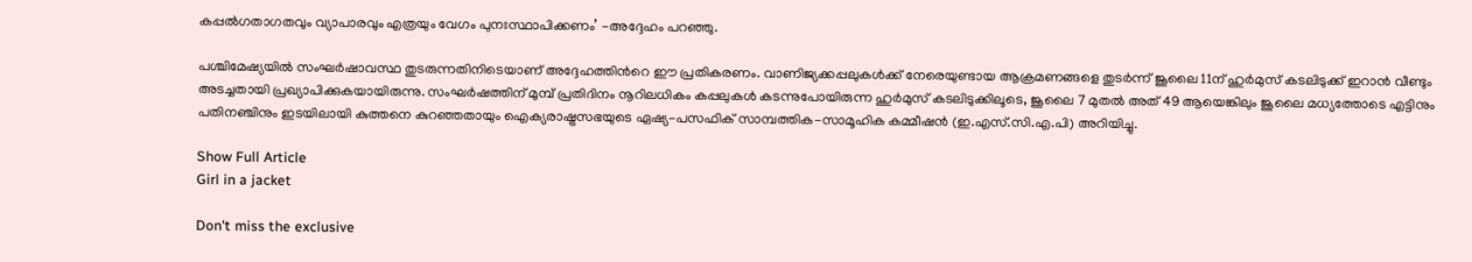കപ്പൽഗതാഗതവും വ്യാപാരവും എത്രയും വേഗം പുനഃസ്ഥാപിക്കണം’ -അദ്ദേഹം പറഞ്ഞു.

പശ്ചിമേഷ്യയിൽ സംഘർഷാവസ്ഥ തുടരുന്നതിനിടെയാണ് അദ്ദേഹത്തിന്‍റെ ഈ പ്രതികരണം. വാണിജ്യക്കപ്പലുകൾക്ക് നേരെയുണ്ടായ ആക്രമണങ്ങളെ തുടർന്ന് ജൂലൈ 11ന് ഹുർമുസ് കടലിടുക്ക് ഇറാൻ വീണ്ടും അടച്ചതായി പ്രഖ്യാപിക്കുകയായിരുന്നു. സംഘർഷത്തിന് മുമ്പ് പ്രതിദിനം നൂറിലധികം കപ്പലുകൾ കടന്നുപോയിരുന്ന ഹുർമുസ് കടലിടുക്കിലൂടെ, ജൂലൈ 7 മുതൽ അത് 49 ആയെങ്കിലും ജൂലൈ മധ്യത്തോടെ എട്ടിനും പതിനഞ്ചിനും ഇടയിലായി കുത്തനെ കുറഞ്ഞതായും ഐക്യരാഷ്ട്രസഭയുടെ ഏഷ്യ-പസഫിക് സാമ്പത്തിക-സാമൂഹിക കമ്മീഷൻ (ഇ.എസ്.സി.എ.പി) അറിയിച്ചു.

Show Full Article
Girl in a jacket

Don't miss the exclusive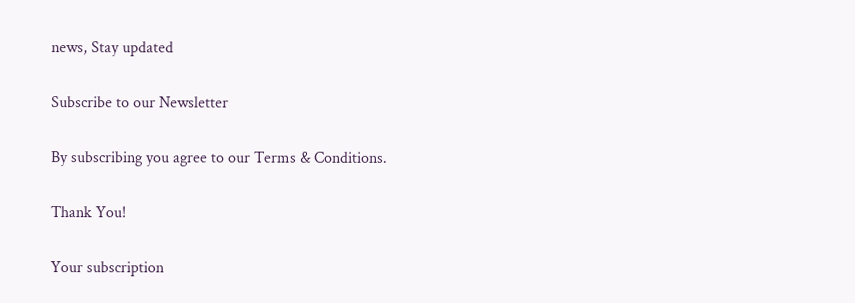news, Stay updated

Subscribe to our Newsletter

By subscribing you agree to our Terms & Conditions.

Thank You!

Your subscription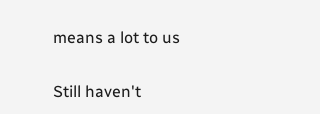means a lot to us

Still haven't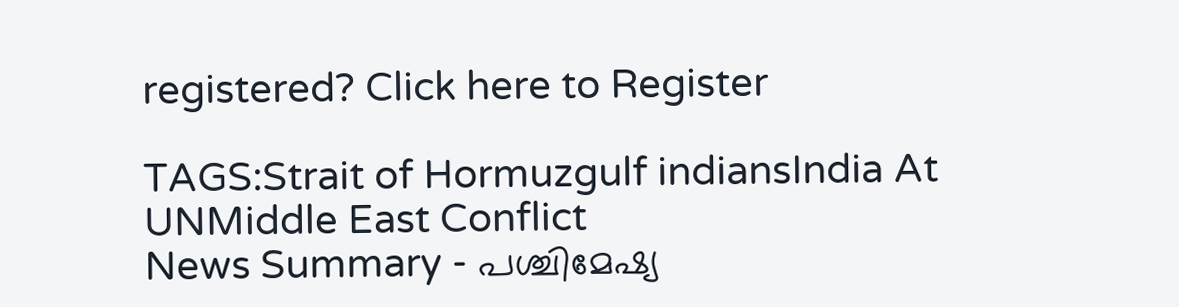registered? Click here to Register

TAGS:Strait of Hormuzgulf indiansIndia At UNMiddle East Conflict
News Summary - പശ്ചിമേഷ്യ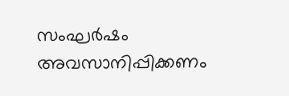സംഘർഷം അവസാനിപ്പിക്കണം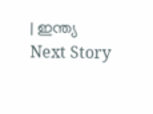| ഇന്ത്യ
Next Story